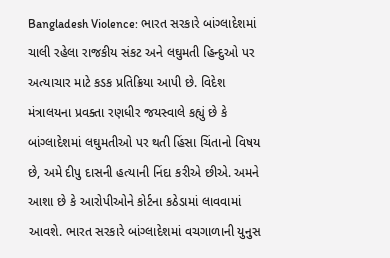Bangladesh Violence: ભારત સરકારે બાંગ્લાદેશમાં ચાલી રહેલા રાજકીય સંકટ અને લઘુમતી હિન્દુઓ પર અત્યાચાર માટે કડક પ્રતિક્રિયા આપી છે. વિદેશ મંત્રાલયના પ્રવક્તા રણધીર જયસ્વાલે કહ્યું છે કે બાંગ્લાદેશમાં લઘુમતીઓ પર થતી હિંસા ચિંતાનો વિષય છે, અમે દીપુ દાસની હત્યાની નિંદા કરીએ છીએ. અમને આશા છે કે આરોપીઓને કોર્ટના કઠેડામાં લાવવામાં આવશે. ભારત સરકારે બાંગ્લાદેશમાં વચગાળાની યુનુસ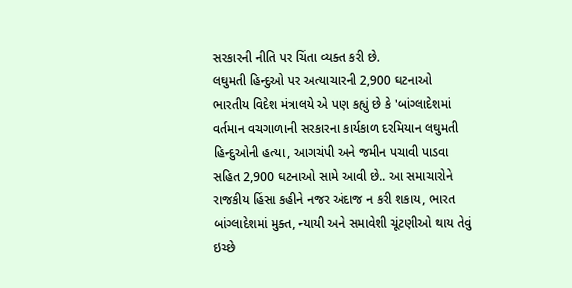સરકારની નીતિ પર ચિંતા વ્યક્ત કરી છે.
લઘુમતી હિન્દુઓ પર અત્યાચારની 2,900 ઘટનાઓ
ભારતીય વિદેશ મંત્રાલયે એ પણ કહ્યું છે કે 'બાંગ્લાદેશમાં વર્તમાન વચગાળાની સરકારના કાર્યકાળ દરમિયાન લઘુમતી હિન્દુઓની હત્યા, આગચંપી અને જમીન પચાવી પાડવા સહિત 2,900 ઘટનાઓ સામે આવી છે.. આ સમાચારોને રાજકીય હિંસા કહીને નજર અંદાજ ન કરી શકાય, ભારત બાંગ્લાદેશમાં મુક્ત, ન્યાયી અને સમાવેશી ચૂંટણીઓ થાય તેવું ઇચ્છે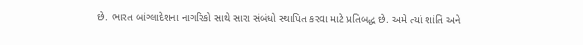છે. ભારત બાંગ્લાદેશના નાગરિકો સાથે સારા સંબંધો સ્થાપિત કરવા માટે પ્રતિબદ્ધ છે. અમે ત્યાં શાંતિ અને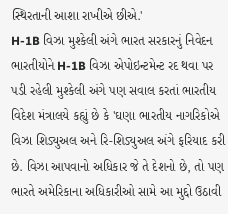સ્થિરતાની આશા રાખીએ છીએ.'
H-1B વિઝા મુશ્કેલી અંગે ભારત સરકારનું નિવેદન
ભારતીયોને H-1B વિઝા એપોઇન્ટમેન્ટ રદ થવા પર પડી રહેલી મુશ્કેલી અંગે પણ સવાલ કરતાં ભારતીય વિદેશ મંત્રાલયે કહ્યું છે કે 'ઘણા ભારતીય નાગરિકોએ વિઝા શિડ્યુઅલ અને રિ-શિડ્યુઅલ અંગે ફરિયાદ કરી છે. વિઝા આપવાનો અધિકાર જે તે દેશનો છે, તો પણ ભારતે અમેરિકાના અધિકારીઓ સામે આ મુદ્દો ઉઠાવી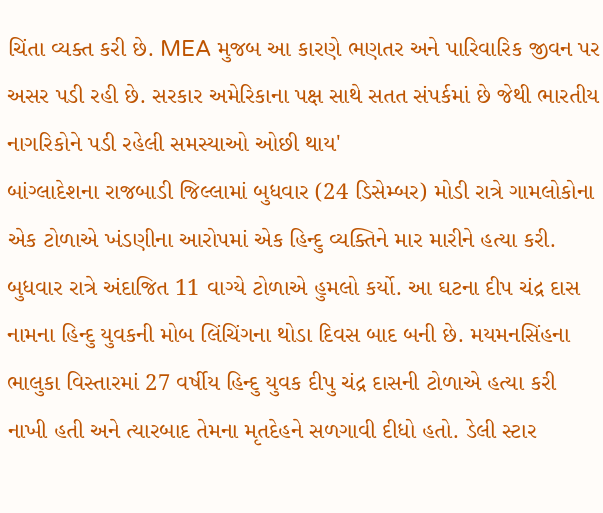ચિંતા વ્યક્ત કરી છે. MEA મુજબ આ કારણે ભણતર અને પારિવારિક જીવન પર અસર પડી રહી છે. સરકાર અમેરિકાના પક્ષ સાથે સતત સંપર્કમાં છે જેથી ભારતીય નાગરિકોને પડી રહેલી સમસ્યાઓ ઓછી થાય'
બાંગ્લાદેશના રાજબાડી જિલ્લામાં બુધવાર (24 ડિસેમ્બર) મોડી રાત્રે ગામલોકોના એક ટોળાએ ખંડણીના આરોપમાં એક હિન્દુ વ્યક્તિને માર મારીને હત્યા કરી. બુધવાર રાત્રે અંદાજિત 11 વાગ્યે ટોળાએ હુમલો કર્યો. આ ઘટના દીપ ચંદ્ર દાસ નામના હિન્દુ યુવકની મોબ લિંચિંગના થોડા દિવસ બાદ બની છે. મયમનસિંહના ભાલુકા વિસ્તારમાં 27 વર્ષીય હિન્દુ યુવક દીપુ ચંદ્ર દાસની ટોળાએ હત્યા કરી નાખી હતી અને ત્યારબાદ તેમના મૃતદેહને સળગાવી દીધો હતો. ડેલી સ્ટાર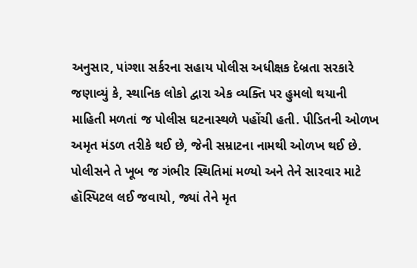અનુસાર, પાંગ્શા સર્કરના સહાય પોલીસ અધીક્ષક દેબ્રતા સરકારે જણાવ્યું કે, સ્થાનિક લોકો દ્વારા એક વ્યક્તિ પર હુમલો થયાની માહિતી મળતાં જ પોલીસ ઘટનાસ્થળે પહોંચી હતી. પીડિતની ઓળખ અમૃત મંડળ તરીકે થઈ છે, જેની સમ્રાટના નામથી ઓળખ થઈ છે. પોલીસને તે ખૂબ જ ગંભીર સ્થિતિમાં મળ્યો અને તેને સારવાર માટે હૉસ્પિટલ લઈ જવાયો, જ્યાં તેને મૃત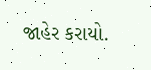જાહેર કરાયો.